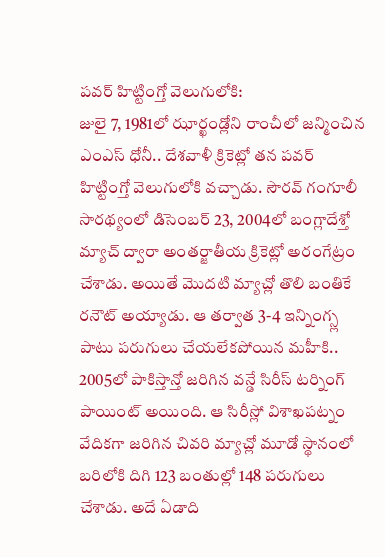పవర్ హిట్టింగ్తో వెలుగులోకి:
జులై 7, 1981లో ఝార్ఖండ్లోని రాంచీలో జన్మించిన ఎంఎస్ ధోనీ.. దేశవాళీ క్రికెట్లో తన పవర్ హిట్టింగ్తో వెలుగులోకి వచ్చాడు. సౌరవ్ గంగూలీ సారథ్యంలో డిసెంబర్ 23, 2004లో బంగ్లాదేశ్తో మ్యాచ్ ద్వారా అంతర్జాతీయ క్రికెట్లో అరంగేట్రం చేశాడు. అయితే మొదటి మ్యాచ్లో తొలి బంతికే రనౌట్ అయ్యాడు. ఆ తర్వాత 3-4 ఇన్నింగ్స్ల పాటు పరుగులు చేయలేకపోయిన మహీకి.. 2005లో పాకిస్తాన్తో జరిగిన వన్డే సిరీస్ టర్నింగ్ పాయింట్ అయింది. ఆ సిరీస్లో విశాఖపట్నం వేదికగా జరిగిన చివరి మ్యాచ్లో మూడో స్థానంలో బరిలోకి దిగి 123 బంతుల్లో 148 పరుగులు చేశాడు. అదే ఏడాది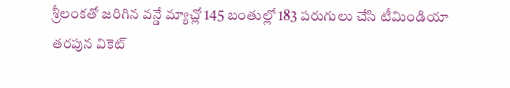శ్రీలంకతో జరిగిన వన్డే మ్యాచ్లో 145 బంతుల్లో 183 పరుగులు చేసి టీమిండియా తరపున వికెట్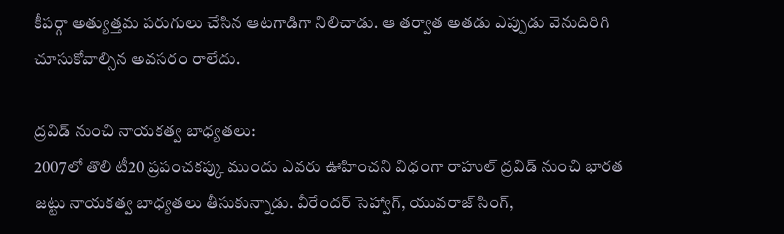కీపర్గా అత్యుత్తమ పరుగులు చేసిన ఆటగాడిగా నిలిచాడు. ఆ తర్వాత అతడు ఎప్పుడు వెనుదిరిగి చూసుకోవాల్సిన అవసరం రాలేదు.

ద్రవిడ్ నుంచి నాయకత్వ బాధ్యతలు:
2007లో తొలి టీ20 ప్రపంచకప్కు ముందు ఎవరు ఊహించని విధంగా రాహుల్ ద్రవిడ్ నుంచి భారత జట్టు నాయకత్వ బాధ్యతలు తీసుకున్నాడు. వీరేందర్ సెహ్వాగ్, యువరాజ్ సింగ్,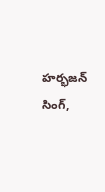హర్భజన్ సింగ్,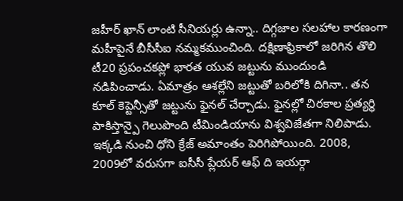జహీర్ ఖాన్ లాంటి సీనియర్లు ఉన్నా.. దిగ్గజాల సలహాల కారణంగా మహీపైనే బీసీసీఐ నమ్మకముంచింది. దక్షిణాఫ్రికాలో జరిగిన తొలి టీ20 ప్రపంచకప్లో భారత యువ జట్టును ముందుండి నడిపించాడు. ఏమాత్రం ఆశల్లేని జట్టుతో బరిలోకి దిగినా.. తన కూల్ కెప్టెన్సీతో జట్టును ఫైనల్ చేర్చాడు. ఫైనల్లో చిరకాల ప్రత్యర్థి పాకిస్తాన్పై గెలుపొంది టీమిండియాను విశ్వవిజేతగా నిలిపాడు. ఇక్కడి నుంచి ధోని క్రేజ్ అమాంతం పెరిగిపోయింది. 2008, 2009లో వరుసగా ఐసీసీ ప్లేయర్ ఆఫ్ ది ఇయర్గా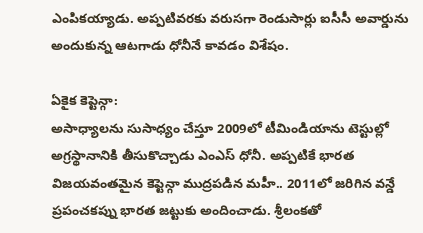ఎంపికయ్యాడు. అప్పటివరకు వరుసగా రెండుసార్లు ఐసీసీ అవార్డును అందుకున్న ఆటగాడు ధోనీనే కావడం విశేషం.

ఏకైక కెప్టెన్గా:
అసాధ్యాలను సుసాధ్యం చేస్తూ 2009లో టీమిండియాను టెస్టుల్లో అగ్రస్థానానికి తీసుకొచ్చాడు ఎంఎస్ ధోనీ. అప్పటికే భారత విజయవంతమైన కెప్టెన్గా ముద్రపడిన మహీ.. 2011లో జరిగిన వన్డే ప్రపంచకప్ను భారత జట్టుకు అందించాడు. శ్రీలంకతో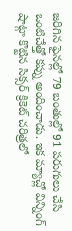జరిగిన ఫైనల్లో 79 బంతుల్లో 91 పరుగులు చేసి ఒంటిచేత్తో కప్ను అందించాడు. ఇక మ్యాచ్లో విన్నింగ్ షాట్గా కొట్టిన సిక్సర్ క్రికెట్ చరిత్రలో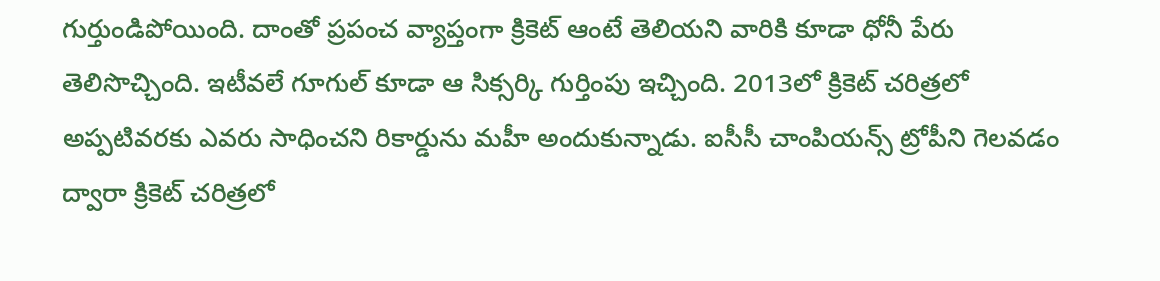గుర్తుండిపోయింది. దాంతో ప్రపంచ వ్యాప్తంగా క్రికెట్ ఆంటే తెలియని వారికి కూడా ధోనీ పేరు తెలిసొచ్చింది. ఇటీవలే గూగుల్ కూడా ఆ సిక్సర్కి గుర్తింపు ఇచ్చింది. 2013లో క్రికెట్ చరిత్రలో అప్పటివరకు ఎవరు సాధించని రికార్డును మహీ అందుకున్నాడు. ఐసీసీ చాంపియన్స్ ట్రోపీని గెలవడం ద్వారా క్రికెట్ చరిత్రలో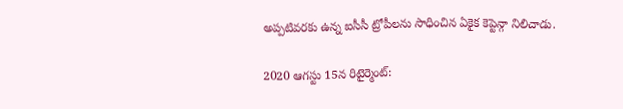అప్పటివరకు ఉన్న ఐసీసీ ట్రోపీలను సాధించిన ఏకైక కెప్టెన్గా నిలిచాడు.

2020 ఆగస్టు 15న రిటైర్మెంట్: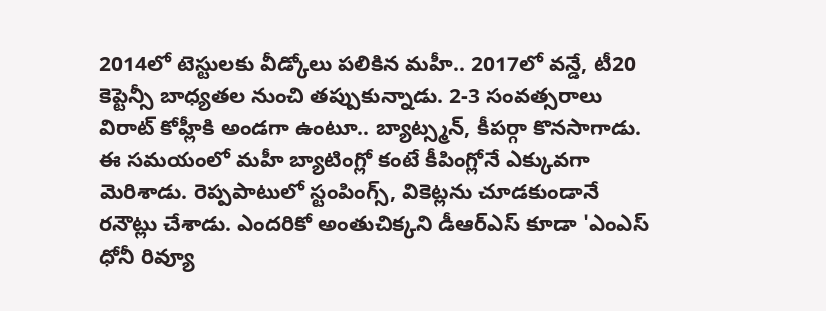2014లో టెస్టులకు వీడ్కోలు పలికిన మహీ.. 2017లో వన్డే, టీ20 కెప్టెన్సీ బాధ్యతల నుంచి తప్పుకున్నాడు. 2-3 సంవత్సరాలు విరాట్ కోహ్లీకి అండగా ఉంటూ.. బ్యాట్స్మన్, కీపర్గా కొనసాగాడు. ఈ సమయంలో మహీ బ్యాటింగ్లో కంటే కీపింగ్లోనే ఎక్కువగా మెరిశాడు. రెప్పపాటులో స్టంపింగ్స్, వికెట్లను చూడకుండానే రనౌట్లు చేశాడు. ఎందరికో అంతుచిక్కని డీఆర్ఎస్ కూడా 'ఎంఎస్ ధోనీ రివ్యూ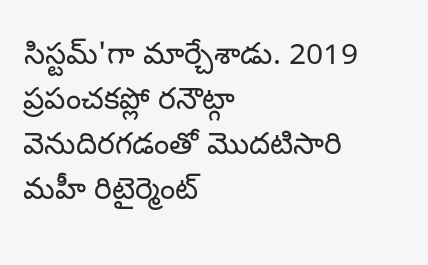సిస్టమ్'గా మార్చేశాడు. 2019 ప్రపంచకప్లో రనౌట్గా వెనుదిరగడంతో మొదటిసారి మహీ రిటైర్మెంట్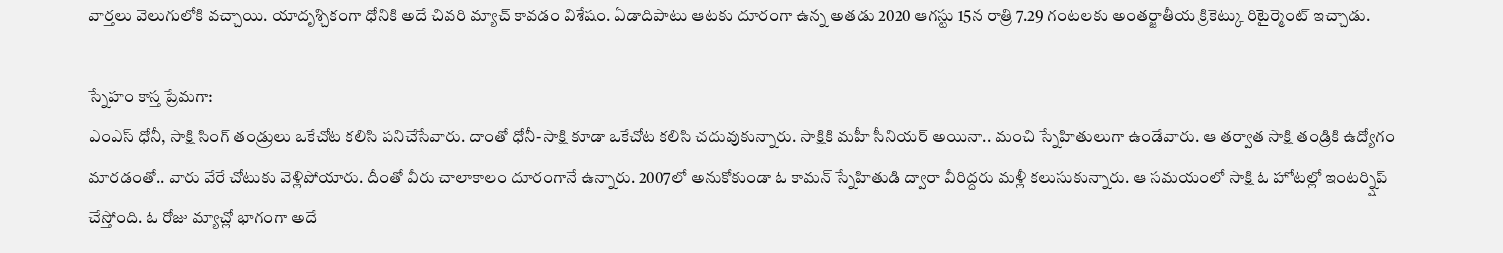వార్తలు వెలుగులోకి వచ్చాయి. యాదృశ్చికంగా ధోనికి అదే చివరి మ్యాచ్ కావడం విశేషం. ఏడాదిపాటు ఆటకు దూరంగా ఉన్న అతడు 2020 ఆగస్టు 15న రాత్రి 7.29 గంటలకు అంతర్జాతీయ క్రికెట్కు రిటైర్మెంట్ ఇచ్చాడు.

స్నేహం కాస్త ప్రేమగా:
ఎంఎస్ ధోనీ, సాక్షి సింగ్ తండ్రులు ఒకేచోట కలిసి పనిచేసేవారు. దాంతో ధోనీ-సాక్షి కూడా ఒకేచోట కలిసి చదువుకున్నారు. సాక్షికి మహీ సీనియర్ అయినా.. మంచి స్నేహితులుగా ఉండేవారు. ఆ తర్వాత సాక్షి తండ్రికి ఉద్యోగం మారడంతో.. వారు వేరే చోటుకు వెళ్లిపోయారు. దీంతో వీరు చాలాకాలం దూరంగానే ఉన్నారు. 2007లో అనుకోకుండా ఓ కామన్ స్నేహితుడి ద్వారా వీరిద్దరు మళ్లీ కలుసుకున్నారు. ఆ సమయంలో సాక్షి ఓ హోటల్లో ఇంటర్న్షిప్ చేస్తోంది. ఓ రోజు మ్యాచ్లో భాగంగా అదే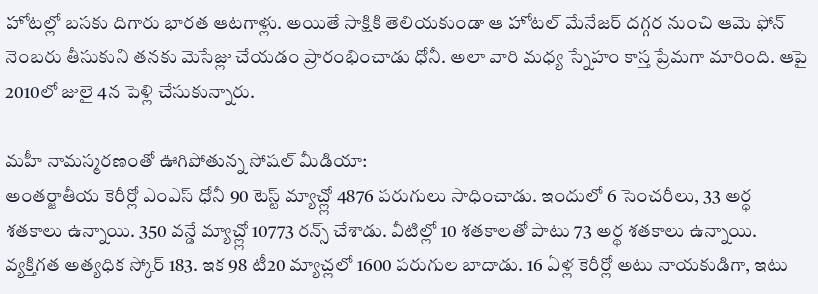హోటల్లో బసకు దిగారు భారత ఆటగాళ్లు. అయితే సాక్షికి తెలియకుండా ఆ హోటల్ మేనేజర్ దగ్గర నుంచి ఆమె ఫోన్ నెంబరు తీసుకుని తనకు మెసేజ్లు చేయడం ప్రారంభించాడు ధోనీ. అలా వారి మధ్య స్నేహం కాస్త ప్రేమగా మారింది. ఆపై 2010లో జులై 4న పెళ్లి చేసుకున్నారు.

మహీ నామస్మరణంతో ఊగిపోతున్న సోషల్ మీడియా:
అంతర్జాతీయ కెరీర్లో ఎంఎస్ ధోనీ 90 టెస్ట్ మ్యాచ్ల్లో 4876 పరుగులు సాధించాడు. ఇందులో 6 సెంచరీలు, 33 అర్ధ శతకాలు ఉన్నాయి. 350 వన్డే మ్యాచ్ల్లో 10773 రన్స్ చేశాడు. వీటిల్లో 10 శతకాలతో పాటు 73 అర్థ శతకాలు ఉన్నాయి. వ్యక్తిగత అత్యధిక స్కోర్ 183. ఇక 98 టీ20 మ్యాచ్లలో 1600 పరుగుల బాదాడు. 16 ఏళ్ల కెరీర్లో అటు నాయకుడిగా, ఇటు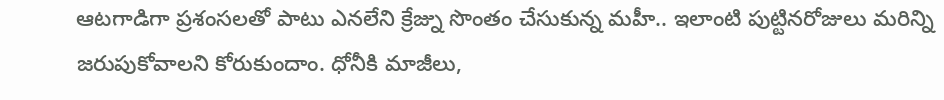ఆటగాడిగా ప్రశంసలతో పాటు ఎనలేని క్రేజ్ను సొంతం చేసుకున్న మహీ.. ఇలాంటి పుట్టినరోజులు మరిన్ని జరుపుకోవాలని కోరుకుందాం. ధోనీకి మాజీలు,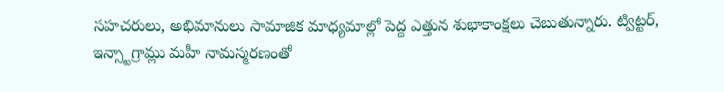సహచరులు, అభిమానులు సామాజిక మాధ్యమాల్లో పెద్ద ఎత్తున శుభాకాంక్షలు చెబుతున్నారు. ట్విట్టర్, ఇన్స్టాగ్రామ్లు మహీ నామస్మరణంతో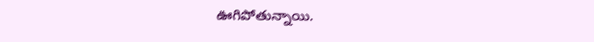ఊగిపోతున్నాయి.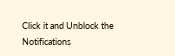Click it and Unblock the Notifications